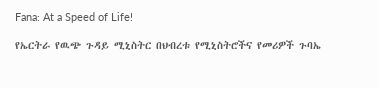Fana: At a Speed of Life!

የኤርትራ የዉጭ ጉዳይ ሚኒስትር በህብረቱ የሚኒስትሮችና የመሪዎች ጉባኤ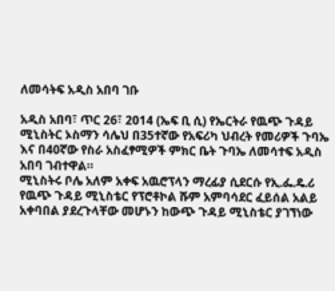ለመሳትፍ አዲስ አበባ ገቡ

አዲስ አበባ፣ ጥር 26፣ 2014 (ኤፍ ቢ ሲ) የኤርትራ የዉጭ ጉዳይ ሚኒስትር ኦስማን ሳሌህ በ35ተኛው የአፍሪካ ህብረት የመሪዎች ጉባኤ እና በ40ኛው የስራ አስፈፃሚዎች ምክር ቤት ጉባኤ ለመሳተፍ አዲስ አበባ ገብተዋል።
ሚኒስትሩ ቦሌ አለም አቀፍ አዉሮፕላን ማረፊያ ሲደርሱ የኢ.ፌ.ዴ.ሪ የዉጭ ጉዳይ ሚኒስቴር የፕሮቶኮል ሹም አምባሳደር ፈይሰል አልይ አቀባበል ያደረጉላቸው መሆኑን ከውጭ ጉዳይ ሚኒስቴር ያገኘነው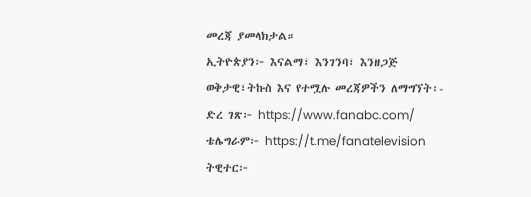መረጃ ያመላክታል።
ኢትዮጵያን፦ እናልማ፣ እንገንባ፣ እንዘጋጅ
ወቅታዊ፣ትኩስ እና የተሟሉ መረጃዎችን ለማግኘት፡-
ድረ ገጽ፦ https://www.fanabc.com/
ቴሌግራም፦ https://t.me/fanatelevision
ትዊተር፦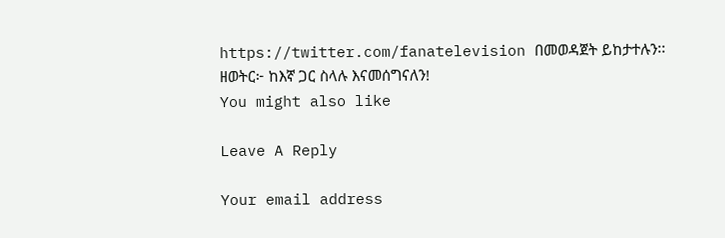https://twitter.com/fanatelevision በመወዳጀት ይከታተሉን፡፡
ዘወትር፦ ከእኛ ጋር ስላሉ እናመሰግናለን!
You might also like

Leave A Reply

Your email address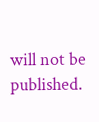will not be published.